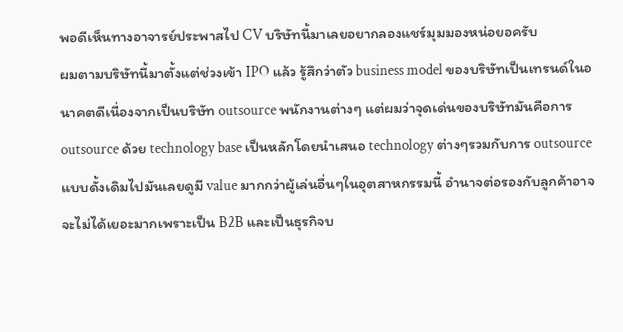พอดีเห็นทางอาจารย์ประพาสไป CV บริษัทนี้มาเลยอยากลองแชร์มุมมองหน่อยอครับ
ผมตามบริษัทนี้มาตั้งแต่ช่วงเข้า IPO แล้ว รู้สึกว่าตัว business model ของบริษัทเป็นเทรนด์ในอนาคตดีเนื่องจากเป็นบริษัท outsource พนักงานต่างๆ แต่ผมว่าจุดเด่นของบริษัทมันคือการ outsource ด้วย technology base เป็นหลักโดยนำเสนอ technology ต่างๆรวมกับการ outsource แบบดั้งเดิมไปมันเลยดูมี value มากกว่าผู้เล่นอื่นๆในอุตสาหกรรมนี้ อำนาจต่อรองกับลูกค้าอาจจะไม่ได้เยอะมากเพราะเป็น B2B และเป็นธุรกิจบ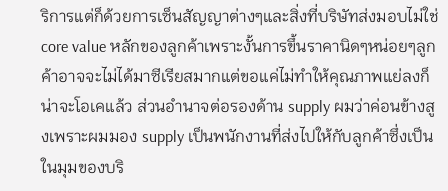ริการแต่ก็ด้วยการเซ็นสัญญาต่างๆและสิ่งที่บริษัทส่งมอบไม่ใช่ core value หลักของลูกค้าเพราะงั้นการขึ้นราคานิดๆหน่อยๆลูกค้าอาจจะไม่ได้มาซีเรียสมากแต่ขอแค่ไม่ทำให้คุณภาพแย่ลงก็น่าจะโอเคแล้ว ส่วนอำนาจต่อรองด้าน supply ผมว่าค่อนข้างสูงเพราะผมมอง supply เป็นพนักงานที่ส่งไปให้กับลูกค้าซึ่งเป็นในมุมของบริ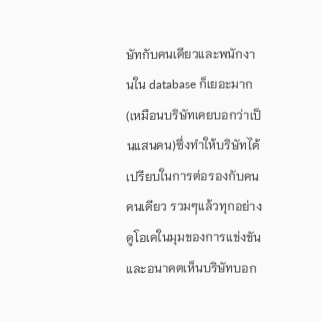ษัทกับคนเดียวและพนักงานใน database ก็เยอะมาก(เหมือนบริษัทเคยบอกว่าเป็นแสนคน)ซึ่งทำให้บริษัทได้เปรียบในการต่อรองกับคนคนเดียว รวมๆแล้วทุกอย่างดูโอเคในมุมของการแข่งขันและอนาคตเห็นบริษัทบอก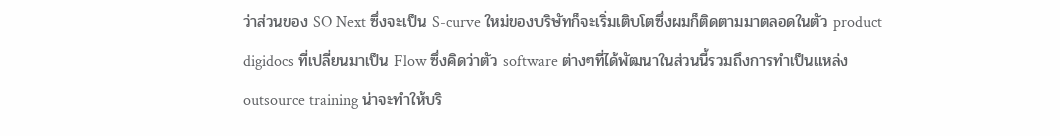ว่าส่วนของ SO Next ซึ่งจะเป็น S-curve ใหม่ของบริษัทก็จะเริ่มเติบโตซึ่งผมก็ติดตามมาตลอดในตัว product digidocs ที่เปลี่ยนมาเป็น Flow ซึ่งคิดว่าตัว software ต่างๆที่ได้พัฒนาในส่วนนี้รวมถึงการทำเป็นแหล่ง outsource training น่าจะทำให้บริ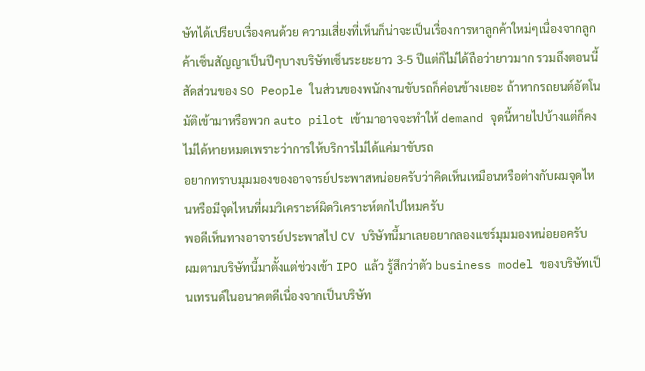ษัทได้เปรียบเรื่องคนด้วย ความเสี่ยงที่เห็นก็น่าจะเป็นเรื่องการหาลูกค้าใหม่ๆเนื่องจากลูกค้าเซ็นสัญญาเป็นปีๆบางบริษัทเซ็นระยะยาว 3-5 ปีแต่ก็ไม่ได้ถือว่ายาวมาก รวมถึงตอนนี้สัดส่วนของ SO People ในส่วนของพนักงานขับรถก็ค่อนข้างเยอะ ถ้าหากรถยนต์อัตโนมัติเข้ามาหรือพวก auto pilot เข้ามาอาจจะทำให้ demand จุดนี้หายไปบ้างแต่ก็คงไม่ได้หายหมดเพราะว่าการให้บริการไม่ได้แค่มาขับรถ
อยากทราบมุมมองของอาจารย์ประพาสหน่อยครับว่าคิดเห็นเหมือนหรือต่างกับผมจุดไหนหรือมีจุดไหนที่ผมวิเคราะห์ผิดวิเคราะห์ตกไปไหมครับ
พอดีเห็นทางอาจารย์ประพาสไป CV บริษัทนี้มาเลยอยากลองแชร์มุมมองหน่อยอครับ
ผมตามบริษัทนี้มาตั้งแต่ช่วงเข้า IPO แล้ว รู้สึกว่าตัว business model ของบริษัทเป็นเทรนด์ในอนาคตดีเนื่องจากเป็นบริษัท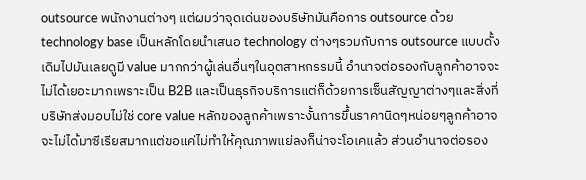outsource พนักงานต่างๆ แต่ผมว่าจุดเด่นของบริษัทมันคือการ outsource ด้วย technology base เป็นหลักโดยนำเสนอ technology ต่างๆรวมกับการ outsource แบบดั้งเดิมไปมันเลยดูมี value มากกว่าผู้เล่นอื่นๆในอุตสาหกรรมนี้ อำนาจต่อรองกับลูกค้าอาจจะไม่ได้เยอะมากเพราะเป็น B2B และเป็นธุรกิจบริการแต่ก็ด้วยการเซ็นสัญญาต่างๆและสิ่งที่บริษัทส่งมอบไม่ใช่ core value หลักของลูกค้าเพราะงั้นการขึ้นราคานิดๆหน่อยๆลูกค้าอาจจะไม่ได้มาซีเรียสมากแต่ขอแค่ไม่ทำให้คุณภาพแย่ลงก็น่าจะโอเคแล้ว ส่วนอำนาจต่อรอง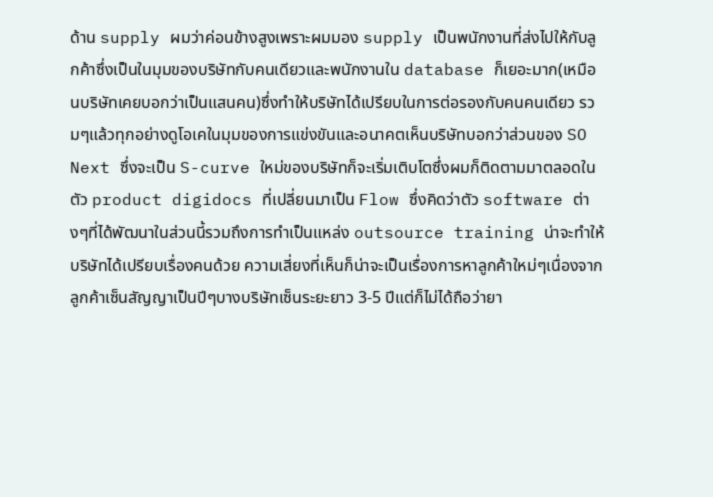ด้าน supply ผมว่าค่อนข้างสูงเพราะผมมอง supply เป็นพนักงานที่ส่งไปให้กับลูกค้าซึ่งเป็นในมุมของบริษัทกับคนเดียวและพนักงานใน database ก็เยอะมาก(เหมือนบริษัทเคยบอกว่าเป็นแสนคน)ซึ่งทำให้บริษัทได้เปรียบในการต่อรองกับคนคนเดียว รวมๆแล้วทุกอย่างดูโอเคในมุมของการแข่งขันและอนาคตเห็นบริษัทบอกว่าส่วนของ SO Next ซึ่งจะเป็น S-curve ใหม่ของบริษัทก็จะเริ่มเติบโตซึ่งผมก็ติดตามมาตลอดในตัว product digidocs ที่เปลี่ยนมาเป็น Flow ซึ่งคิดว่าตัว software ต่างๆที่ได้พัฒนาในส่วนนี้รวมถึงการทำเป็นแหล่ง outsource training น่าจะทำให้บริษัทได้เปรียบเรื่องคนด้วย ความเสี่ยงที่เห็นก็น่าจะเป็นเรื่องการหาลูกค้าใหม่ๆเนื่องจากลูกค้าเซ็นสัญญาเป็นปีๆบางบริษัทเซ็นระยะยาว 3-5 ปีแต่ก็ไม่ได้ถือว่ายา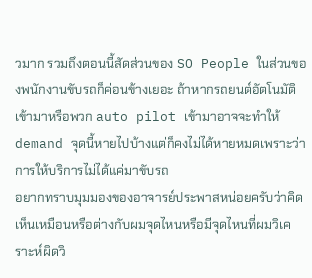วมาก รวมถึงตอนนี้สัดส่วนของ SO People ในส่วนของพนักงานขับรถก็ค่อนข้างเยอะ ถ้าหากรถยนต์อัตโนมัติเข้ามาหรือพวก auto pilot เข้ามาอาจจะทำให้ demand จุดนี้หายไปบ้างแต่ก็คงไม่ได้หายหมดเพราะว่าการให้บริการไม่ได้แค่มาขับรถ
อยากทราบมุมมองของอาจารย์ประพาสหน่อยครับว่าคิดเห็นเหมือนหรือต่างกับผมจุดไหนหรือมีจุดไหนที่ผมวิเคราะห์ผิดวิ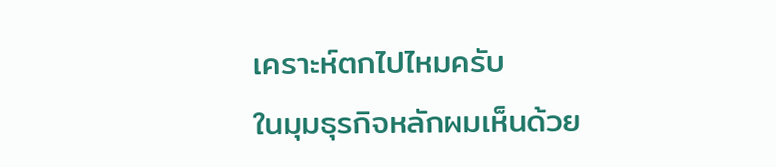เคราะห์ตกไปไหมครับ
ในมุมธุรกิจหลักผมเห็นด้วย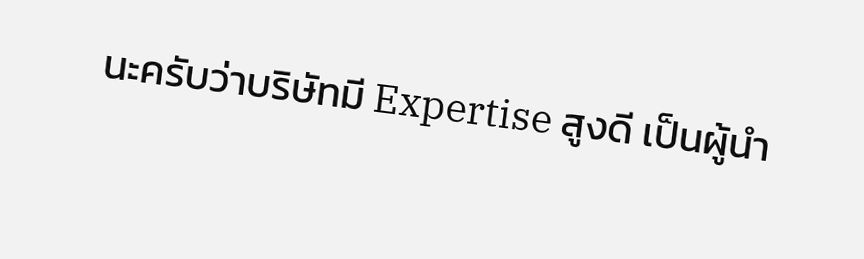นะครับว่าบริษัทมี Expertise สูงดี เป็นผู้นำ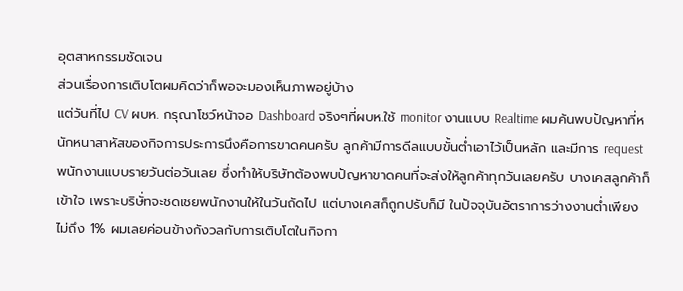อุตสาหกรรมชัดเจน
ส่วนเรื่องการเติบโตผมคิดว่าก็พอจะมองเห็นภาพอยู่บ้าง
แต่วันที่ไป CV ผบห. กรุณาโชว์หน้าจอ Dashboard จริงๆที่ผบห.ใช้ monitor งานแบบ Realtime ผมค้นพบปัญหาที่หนักหนาสาหัสของกิจการประการนึงคือการขาดคนครับ ลูกค้ามีการดีลแบบขั้นต่ำเอาไว้เป็นหลัก และมีการ request พนักงานแบบรายวันต่อวันเลย ซึ่งทำให้บริษัทต้องพบปัญหาขาดคนที่จะส่งให้ลูกค้าทุกวันเลยครับ บางเคสลูกค้าก็เข้าใจ เพราะบริษั่ทจะชดเชยพนักงานให้ในวันถัดไป แต่บางเคสก็ถูกปรับก็มี ในปัจจุบันอัตราการว่างงานต่ำเพียงไม่ถึง 1% ผมเลยค่อนข้างกังวลกับการเติบโตในกิจกา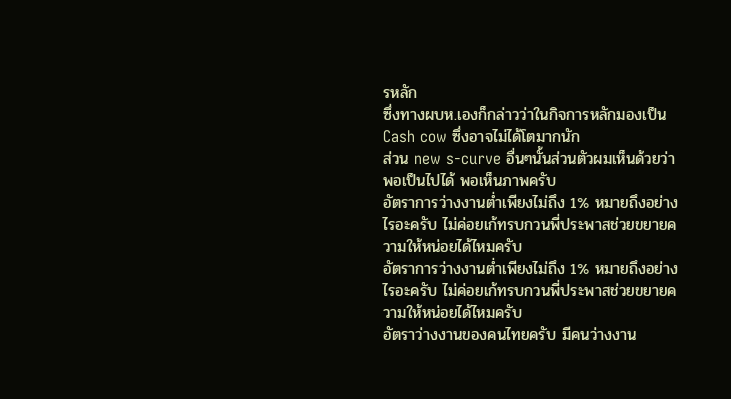รหลัก
ซึ่งทางผบห.เองก็กล่าวว่าในกิจการหลักมองเป็น Cash cow ซึ่งอาจไม่ได้โตมากนัก
ส่วน new s-curve อื่นๆนั้นส่วนตัวผมเห็นด้วยว่าพอเป็นไปได้ พอเห็นภาพครับ
อัตราการว่างงานต่ำเพียงไม่ถึง 1% หมายถึงอย่างไรอะครับ ไม่ค่อยเก้ทรบกวนพี่ประพาสช่วยขยายความให้หน่อยได้ไหมครับ
อัตราการว่างงานต่ำเพียงไม่ถึง 1% หมายถึงอย่างไรอะครับ ไม่ค่อยเก้ทรบกวนพี่ประพาสช่วยขยายความให้หน่อยได้ไหมครับ
อัตราว่างงานของคนไทยครับ มีคนว่างงาน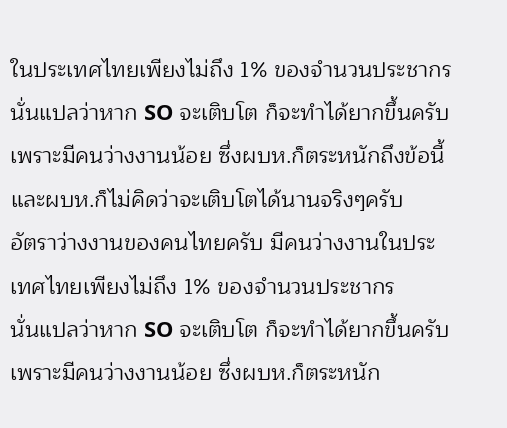ในประเทศไทยเพียงไม่ถึง 1% ของจำนวนประชากร
นั่นแปลว่าหาก SO จะเติบโต ก็จะทำได้ยากขึ้นครับ เพราะมีคนว่างงานน้อย ซึ่งผบห.ก็ตระหนักถึงข้อนี้ และผบห.ก็ไม่คิดว่าจะเติบโตได้นานจริงๆครับ
อัตราว่างงานของคนไทยครับ มีคนว่างงานในประเทศไทยเพียงไม่ถึง 1% ของจำนวนประชากร
นั่นแปลว่าหาก SO จะเติบโต ก็จะทำได้ยากขึ้นครับ เพราะมีคนว่างงานน้อย ซึ่งผบห.ก็ตระหนัก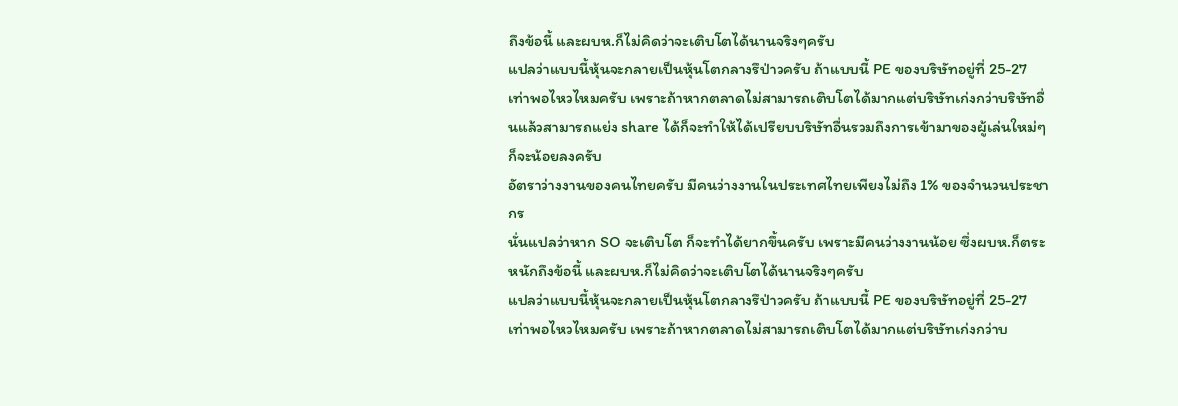ถึงข้อนี้ และผบห.ก็ไม่คิดว่าจะเติบโตได้นานจริงๆครับ
แปลว่าแบบนี้หุ้นจะกลายเป็นหุ้นโตกลางรึป่าวครับ ถ้าแบบนี้ PE ของบริษัทอยู่ที่ 25-27 เท่าพอไหวไหมครับ เพราะถ้าหากตลาดไม่สามารถเติบโตได้มากแต่บริษัทเก่งกว่าบริษัทอื่นแล้วสามารถแย่ง share ได้ก็จะทำให้ได้เปรียบบริษัทอื่นรวมถึงการเข้ามาของผู้เล่นใหม่ๆก็จะน้อยลงครับ
อัตราว่างงานของคนไทยครับ มีคนว่างงานในประเทศไทยเพียงไม่ถึง 1% ของจำนวนประชากร
นั่นแปลว่าหาก SO จะเติบโต ก็จะทำได้ยากขึ้นครับ เพราะมีคนว่างงานน้อย ซึ่งผบห.ก็ตระหนักถึงข้อนี้ และผบห.ก็ไม่คิดว่าจะเติบโตได้นานจริงๆครับ
แปลว่าแบบนี้หุ้นจะกลายเป็นหุ้นโตกลางรึป่าวครับ ถ้าแบบนี้ PE ของบริษัทอยู่ที่ 25-27 เท่าพอไหวไหมครับ เพราะถ้าหากตลาดไม่สามารถเติบโตได้มากแต่บริษัทเก่งกว่าบ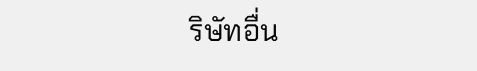ริษัทอื่น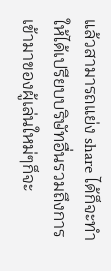แล้วสามารถแย่ง share ได้ก็จะทำให้ได้เปรียบบริษัทอื่นรวมถึงการเข้ามาของผู้เล่นใหม่ๆก็จะ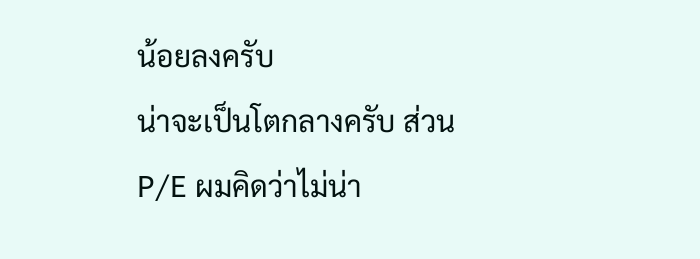น้อยลงครับ
น่าจะเป็นโตกลางครับ ส่วน P/E ผมคิดว่าไม่น่า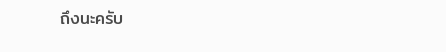ถึงนะครับ